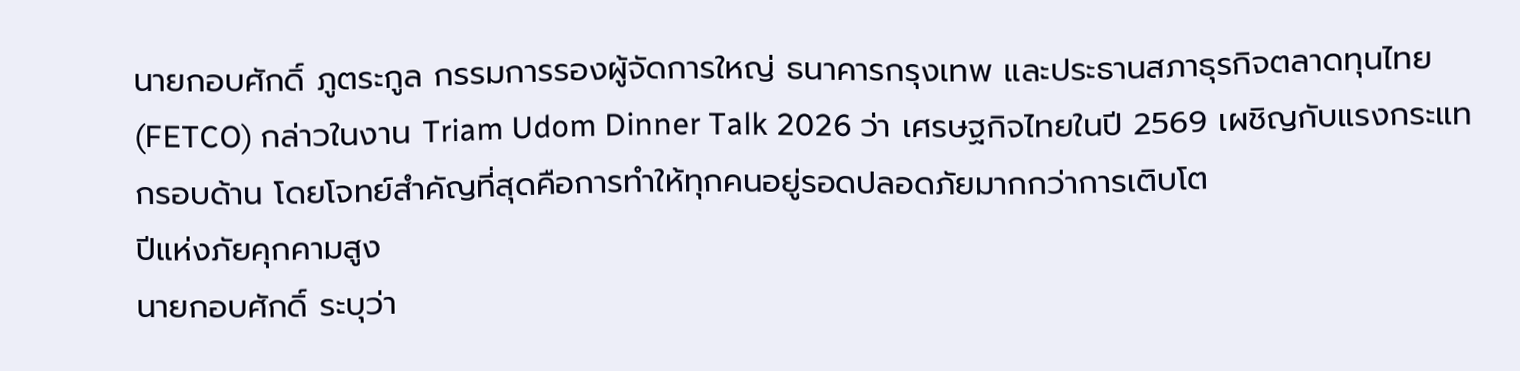นายกอบศักดิ์ ภูตระกูล กรรมการรองผู้จัดการใหญ่ ธนาคารกรุงเทพ และประธานสภาธุรกิจตลาดทุนไทย (FETCO) กล่าวในงาน Triam Udom Dinner Talk 2026 ว่า เศรษฐกิจไทยในปี 2569 เผชิญกับแรงกระแทกรอบด้าน โดยโจทย์สำคัญที่สุดคือการทำให้ทุกคนอยู่รอดปลอดภัยมากกว่าการเติบโต
ปีแห่งภัยคุกคามสูง
นายกอบศักดิ์ ระบุว่า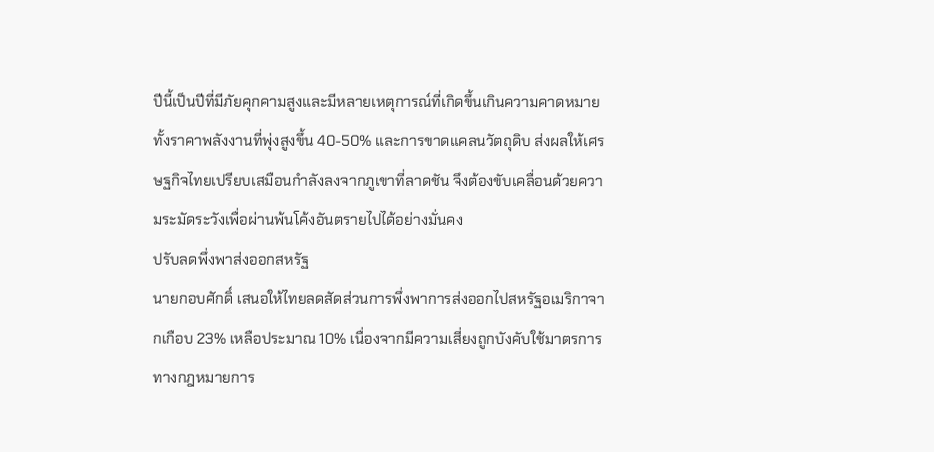ปีนี้เป็นปีที่มีภัยคุกคามสูงและมีหลายเหตุการณ์ที่เกิดขึ้นเกินความคาดหมาย ทั้งราคาพลังงานที่พุ่งสูงขึ้น 40-50% และการขาดแคลนวัตถุดิบ ส่งผลให้เศรษฐกิจไทยเปรียบเสมือนกำลังลงจากภูเขาที่ลาดชัน จึงต้องขับเคลื่อนด้วยความระมัดระวังเพื่อผ่านพ้นโค้งอันตรายไปได้อย่างมั่นคง
ปรับลดพึ่งพาส่งออกสหรัฐ
นายกอบศักดิ์ เสนอให้ไทยลดสัดส่วนการพึ่งพาการส่งออกไปสหรัฐอเมริกาจากเกือบ 23% เหลือประมาณ 10% เนื่องจากมีความเสี่ยงถูกบังคับใช้มาตรการทางกฎหมายการ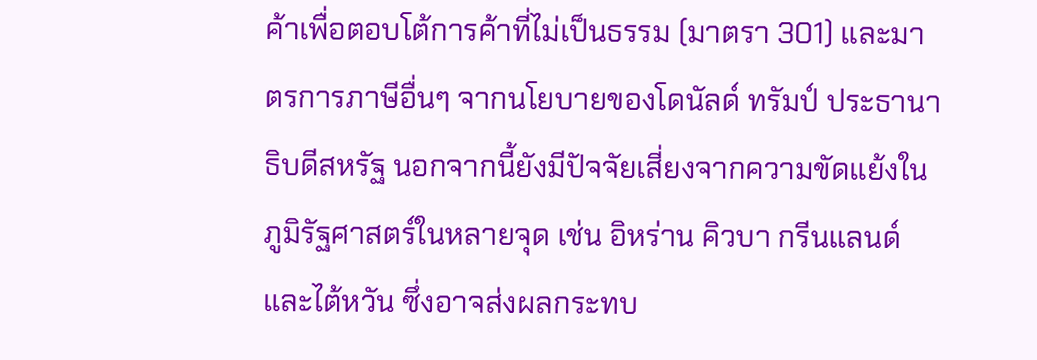ค้าเพื่อตอบโต้การค้าที่ไม่เป็นธรรม (มาตรา 301) และมาตรการภาษีอื่นๆ จากนโยบายของโดนัลด์ ทรัมป์ ประธานาธิบดีสหรัฐ นอกจากนี้ยังมีปัจจัยเสี่ยงจากความขัดแย้งในภูมิรัฐศาสตร์ในหลายจุด เช่น อิหร่าน คิวบา กรีนแลนด์ และไต้หวัน ซึ่งอาจส่งผลกระทบ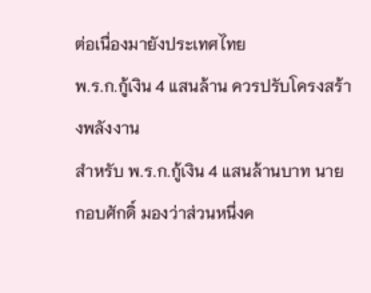ต่อเนื่องมายังประเทศไทย
พ.ร.ก.กู้เงิน 4 แสนล้าน ควรปรับโครงสร้างพลังงาน
สำหรับ พ.ร.ก.กู้เงิน 4 แสนล้านบาท นายกอบศักดิ์ มองว่าส่วนหนึ่งค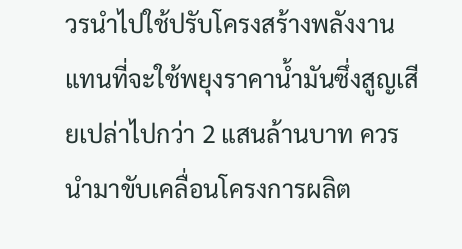วรนำไปใช้ปรับโครงสร้างพลังงาน แทนที่จะใช้พยุงราคาน้ำมันซึ่งสูญเสียเปล่าไปกว่า 2 แสนล้านบาท ควรนำมาขับเคลื่อนโครงการผลิต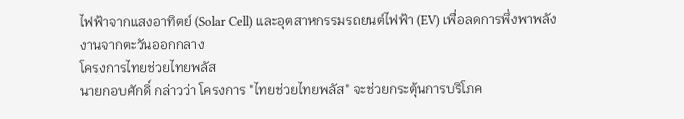ไฟฟ้าจากแสงอาทิตย์ (Solar Cell) และอุตสาหกรรมรถยนต์ไฟฟ้า (EV) เพื่อลดการพึ่งพาพลังงานจากตะวันออกกลาง
โครงการไทยช่วยไทยพลัส
นายกอบศักดิ์ กล่าวว่า โครงการ "ไทยช่วยไทยพลัส" จะช่วยกระตุ้นการบริโภค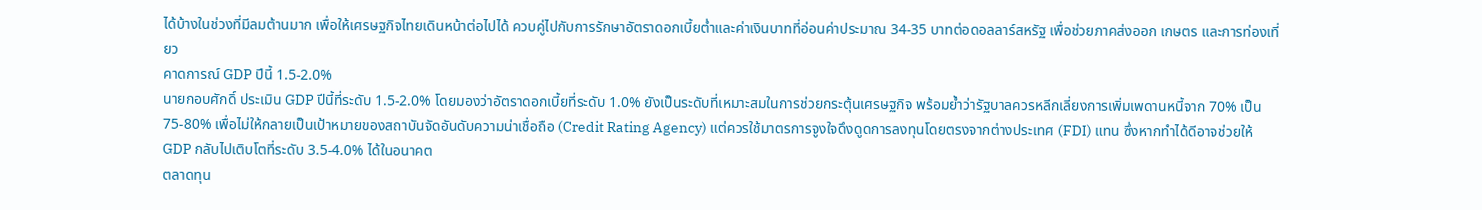ได้บ้างในช่วงที่มีลมต้านมาก เพื่อให้เศรษฐกิจไทยเดินหน้าต่อไปได้ ควบคู่ไปกับการรักษาอัตราดอกเบี้ยต่ำและค่าเงินบาทที่อ่อนค่าประมาณ 34-35 บาทต่อดอลลาร์สหรัฐ เพื่อช่วยภาคส่งออก เกษตร และการท่องเที่ยว
คาดการณ์ GDP ปีนี้ 1.5-2.0%
นายกอบศักดิ์ ประเมิน GDP ปีนี้ที่ระดับ 1.5-2.0% โดยมองว่าอัตราดอกเบี้ยที่ระดับ 1.0% ยังเป็นระดับที่เหมาะสมในการช่วยกระตุ้นเศรษฐกิจ พร้อมย้ำว่ารัฐบาลควรหลีกเลี่ยงการเพิ่มเพดานหนี้จาก 70% เป็น 75-80% เพื่อไม่ให้กลายเป็นเป้าหมายของสถาบันจัดอันดับความน่าเชื่อถือ (Credit Rating Agency) แต่ควรใช้มาตรการจูงใจดึงดูดการลงทุนโดยตรงจากต่างประเทศ (FDI) แทน ซึ่งหากทำได้ดีอาจช่วยให้ GDP กลับไปเติบโตที่ระดับ 3.5-4.0% ได้ในอนาคต
ตลาดทุน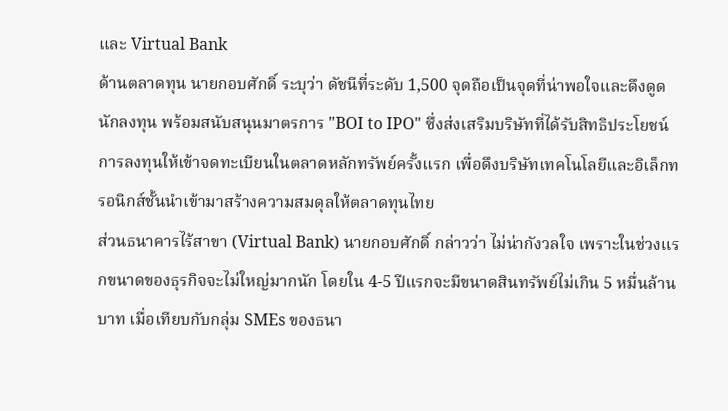และ Virtual Bank
ด้านตลาดทุน นายกอบศักดิ์ ระบุว่า ดัชนีที่ระดับ 1,500 จุดถือเป็นจุดที่น่าพอใจและดึงดูดนักลงทุน พร้อมสนับสนุนมาตรการ "BOI to IPO" ซึ่งส่งเสริมบริษัทที่ได้รับสิทธิประโยชน์การลงทุนให้เข้าจดทะเบียนในตลาดหลักทรัพย์ครั้งแรก เพื่อดึงบริษัทเทคโนโลยีและอิเล็กทรอนิกส์ชั้นนำเข้ามาสร้างความสมดุลให้ตลาดทุนไทย
ส่วนธนาคารไร้สาขา (Virtual Bank) นายกอบศักดิ์ กล่าวว่า ไม่น่ากังวลใจ เพราะในช่วงแรกขนาดของธุรกิจจะไม่ใหญ่มากนัก โดยใน 4-5 ปีแรกจะมีขนาดสินทรัพย์ไม่เกิน 5 หมื่นล้านบาท เมื่อเทียบกับกลุ่ม SMEs ของธนา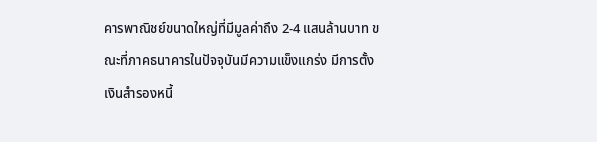คารพาณิชย์ขนาดใหญ่ที่มีมูลค่าถึง 2-4 แสนล้านบาท ขณะที่ภาคธนาคารในปัจจุบันมีความแข็งแกร่ง มีการตั้งเงินสำรองหนี้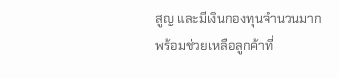สูญ และมีเงินกองทุนจำนวนมาก พร้อมช่วยเหลือลูกค้าที่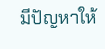มีปัญหาให้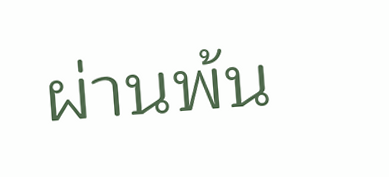ผ่านพ้น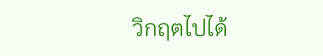วิกฤตไปได้